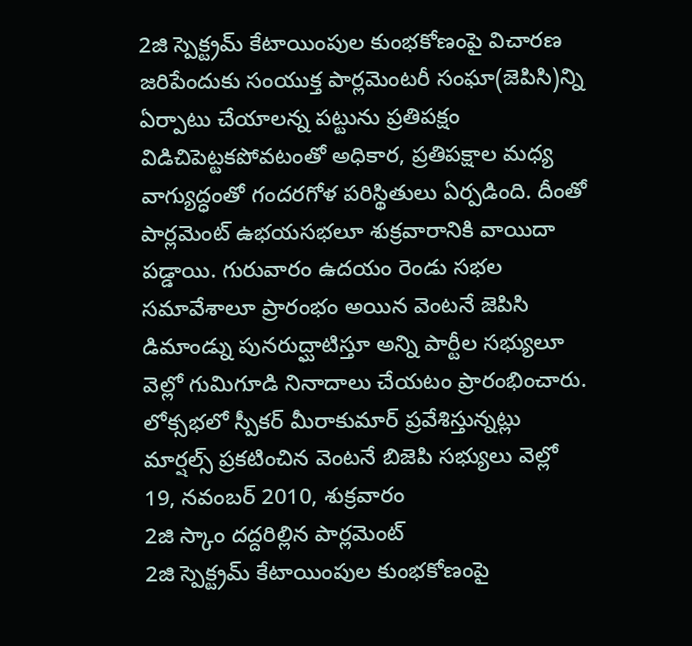2జి స్పెక్ట్రమ్ కేటాయింపుల కుంభకోణంపై విచారణ జరిపేందుకు సంయుక్త పార్లమెంటరీ సంఘా(జెపిసి)న్ని ఏర్పాటు చేయాలన్న పట్టును ప్రతిపక్షం విడిచిపెట్టకపోవటంతో అధికార, ప్రతిపక్షాల మధ్య వాగ్యుద్ధంతో గందరగోళ పరిస్థితులు ఏర్పడింది. దీంతో పార్లమెంట్ ఉభయసభలూ శుక్రవారానికి వాయిదా పడ్డాయి. గురువారం ఉదయం రెండు సభల సమావేశాలూ ప్రారంభం అయిన వెంటనే జెపిసి డిమాండ్ను పునరుద్ఘాటిస్తూ అన్ని పార్టీల సభ్యులూ వెల్లో గుమిగూడి నినాదాలు చేయటం ప్రారంభించారు. లోక్సభలో స్పీకర్ మీరాకుమార్ ప్రవేశిస్తున్నట్లు మార్షల్స్ ప్రకటించిన వెంటనే బిజెపి సభ్యులు వెల్లో
19, నవంబర్ 2010, శుక్రవారం
2జి స్కాం దద్దరిల్లిన పార్లమెంట్
2జి స్పెక్ట్రమ్ కేటాయింపుల కుంభకోణంపై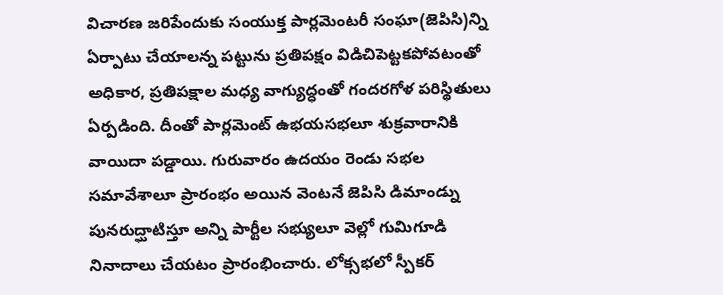విచారణ జరిపేందుకు సంయుక్త పార్లమెంటరీ సంఘా(జెపిసి)న్ని ఏర్పాటు చేయాలన్న పట్టును ప్రతిపక్షం విడిచిపెట్టకపోవటంతో అధికార, ప్రతిపక్షాల మధ్య వాగ్యుద్ధంతో గందరగోళ పరిస్థితులు ఏర్పడింది. దీంతో పార్లమెంట్ ఉభయసభలూ శుక్రవారానికి వాయిదా పడ్డాయి. గురువారం ఉదయం రెండు సభల సమావేశాలూ ప్రారంభం అయిన వెంటనే జెపిసి డిమాండ్ను పునరుద్ఘాటిస్తూ అన్ని పార్టీల సభ్యులూ వెల్లో గుమిగూడి నినాదాలు చేయటం ప్రారంభించారు. లోక్సభలో స్పీకర్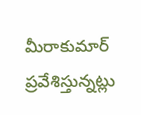మీరాకుమార్ ప్రవేశిస్తున్నట్లు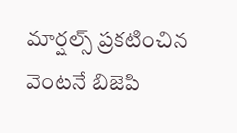మార్షల్స్ ప్రకటించిన వెంటనే బిజెపి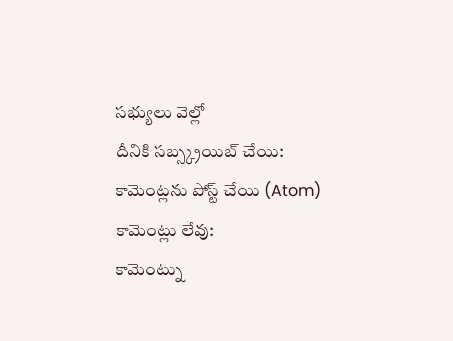సభ్యులు వెల్లో
దీనికి సబ్స్క్రయిబ్ చేయి:
కామెంట్లను పోస్ట్ చేయి (Atom)
కామెంట్లు లేవు:
కామెంట్ను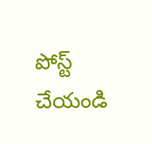పోస్ట్ చేయండి